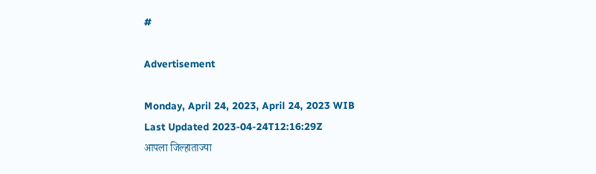#

Advertisement

Monday, April 24, 2023, April 24, 2023 WIB
Last Updated 2023-04-24T12:16:29Z
आपला जिल्हाताज्या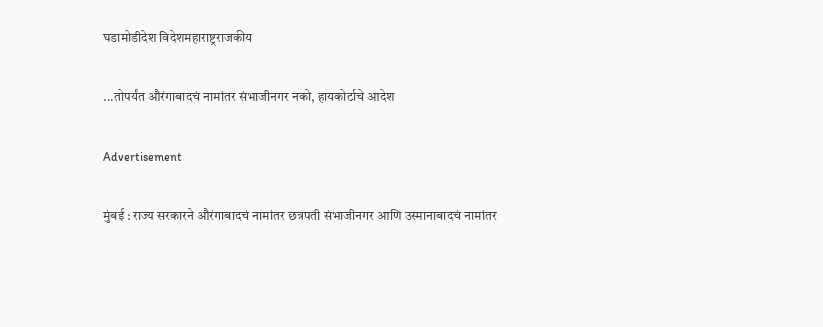घडामोडीदेश विदेशमहाराष्ट्रराजकीय

...तोपर्यंत औरंगाबादचं नामांतर संभाजीनगर नको, हायकोर्टाचे आदेश

Advertisement

मुंबई : राज्य सरकारने औरंगाबादचं नामांतर छत्रपती संभाजीनगर आणि उस्मानाबादचं नामांतर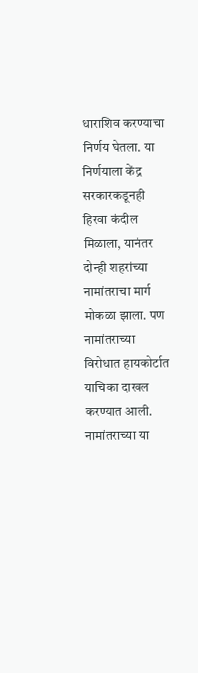धाराशिव करण्याचा निर्णय घेतला. या निर्णयाला केंद्र सरकारकडूनही हिरवा कंदील मिळाला, यानंतर दोन्ही शहरांच्या नामांतराचा मार्ग मोकळा झाला. पण नामांतराच्या विरोधात हायकोर्टात याचिका दाखल करण्यात आली. नामांतराच्या या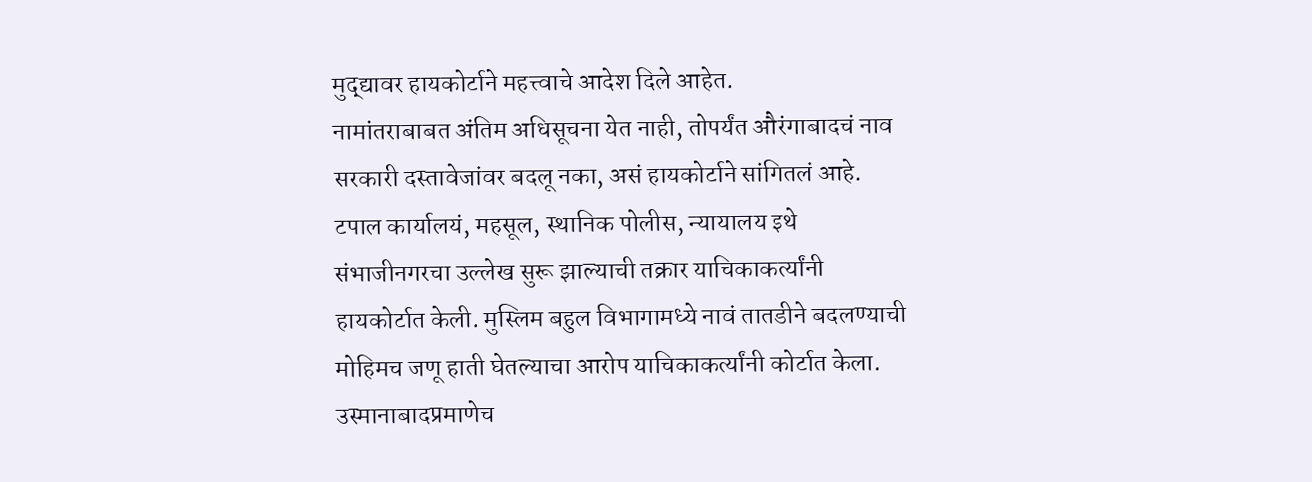मुद्द्यावर हायकोर्टाने महत्त्वाचे आदेश दिले आहेत.
नामांतराबाबत अंतिम अधिसूचना येत नाही, तोपर्यंत औरंगाबादचं नाव सरकारी दस्तावेजांवर बदलू नका, असं हायकोर्टाने सांगितलं आहे. टपाल कार्यालयं, महसूल, स्थानिक पोलीस, न्यायालय इथे संभाजीनगरचा उल्लेख सुरू झाल्याची तक्रार याचिकाकर्त्यांनी हायकोर्टात केली. मुस्लिम बहुल विभागामध्ये नावं तातडीने बदलण्याची मोहिमच जणू हाती घेतल्याचा आरोप याचिकाकर्त्यांनी कोर्टात केला.  उस्मानाबादप्रमाणेच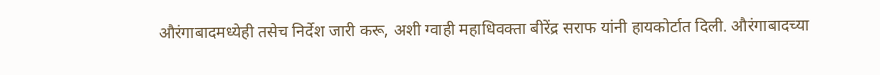औरंगाबादमध्येही तसेच निर्देश जारी करू, अशी ग्वाही महाधिवक्ता बीरेंद्र सराफ यांनी हायकोर्टात दिली. औरंगाबादच्या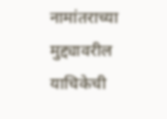नामांतराच्या मुद्द्यावरील याचिकेची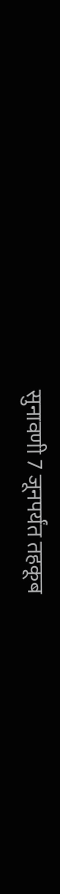सुनावणी 7 जूनपर्यंत तहकूब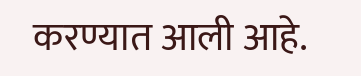करण्यात आली आहे.